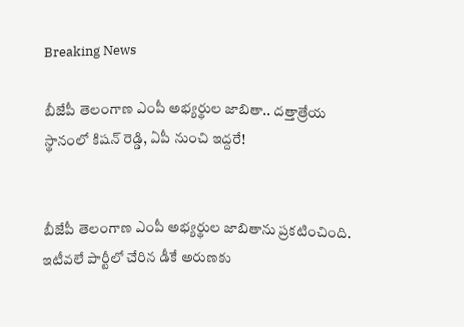Breaking News

బీజేపీ తెలంగాణ ఎంపీ అభ్యర్థుల జాబితా.. దత్తాత్రేయ స్థానంలో కిషన్ రెడ్డి, ఏపీ నుంచి ఇద్దరే!


బీజేపీ తెలంగాణ ఎంపీ అభ్యర్థుల జాబితాను ప్రకటించింది. ఇటీవలే పార్టీలో చేరిన డీకే అరుణకు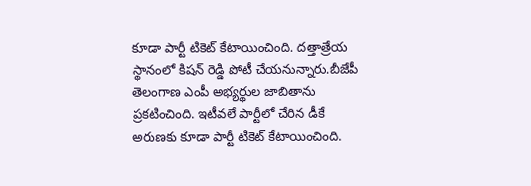కూడా పార్టీ టికెట్ కేటాయించింది. దత్తాత్రేయ స్థానంలో కిషన్ రెడ్డి పోటీ చేయనున్నారు.బీజేపీ తెలంగాణ ఎంపీ అభ్యర్థుల జాబితాను ప్రకటించింది. ఇటీవలే పార్టీలో చేరిన డీకే అరుణకు కూడా పార్టీ టికెట్ కేటాయించింది.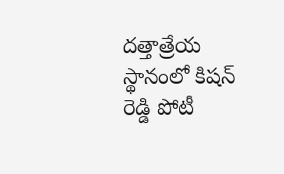దత్తాత్రేయ స్థానంలో కిషన్ రెడ్డి పోటీ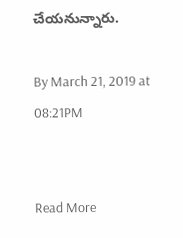చేయనున్నారు.

By March 21, 2019 at 08:21PM


Read More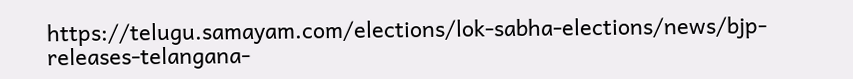https://telugu.samayam.com/elections/lok-sabha-elections/news/bjp-releases-telangana-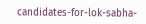candidates-for-lok-sabha-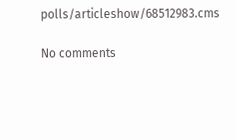polls/articleshow/68512983.cms

No comments